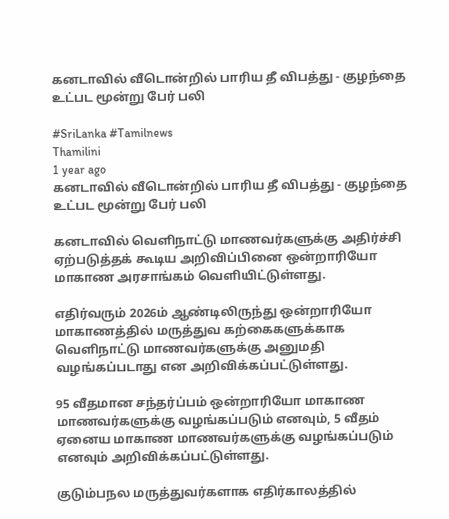கனடாவில் வீடொன்றில் பாரிய தீ விபத்து - குழந்தை உட்பட மூன்று பேர் பலி

#SriLanka #Tamilnews
Thamilini
1 year ago
கனடாவில் வீடொன்றில் பாரிய தீ விபத்து - குழந்தை உட்பட மூன்று பேர் பலி

கனடாவில் வெளிநாட்டு மாணவர்களுக்கு அதிர்ச்சி ஏற்படுத்தக் கூடிய அறிவிப்பினை ஒன்றாரியோ மாகாண அரசாங்கம் வெளியிட்டுள்ளது.

எதிர்வரும் 2026ம் ஆண்டிலிருந்து ஒன்றாரியோ மாகாணத்தில் மருத்துவ கற்கைகளுக்காக வெளிநாட்டு மாணவர்களுக்கு அனுமதி வழங்கப்படாது என அறிவிக்கப்பட்டுள்ளது.

95 வீதமான சந்தர்ப்பம் ஒன்றாரியோ மாகாண மாணவர்களுக்கு வழங்கப்படும் எனவும், 5 வீதம் ஏனைய மாகாண மாணவர்களுக்கு வழங்கப்படும் எனவும் அறிவிக்கப்பட்டுள்ளது.

குடும்பநல மருத்துவர்களாக எதிர்காலத்தில்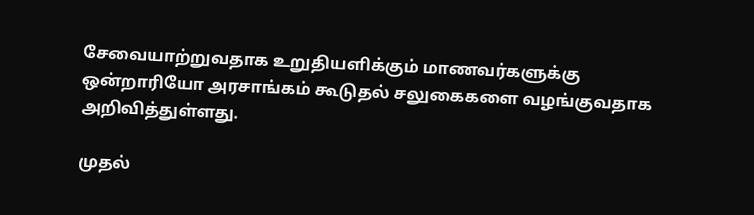சேவையாற்றுவதாக உறுதியளிக்கும் மாணவர்களுக்கு ஒன்றாரியோ அரசாங்கம் கூடுதல் சலுகைகளை வழங்குவதாக அறிவித்துள்ளது.

முதல்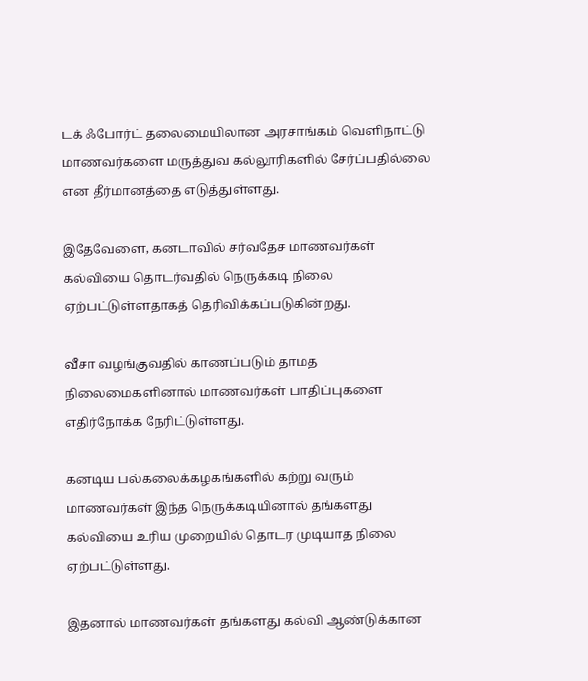டக் ஃபோர்ட் தலைமையிலான அரசாங்கம் வெளிநாட்டு மாணவர்களை மருத்துவ கல்லூரிகளில் சேர்ப்பதில்லை என தீர்மானத்தை எடுத்துள்ளது.

இதேவேளை, கனடாவில் சர்வதேச மாணவர்கள் கல்வியை தொடர்வதில் நெருக்கடி நிலை ஏற்பட்டுள்ளதாகத் தெரிவிக்கப்படுகின்றது.

வீசா வழங்குவதில் காணப்படும் தாமத நிலைமைகளினால் மாணவர்கள் பாதிப்புகளை எதிர்நோக்க நேரிட்டுள்ளது.

கனடிய பல்கலைக்கழகங்களில் கற்று வரும் மாணவர்கள் இந்த நெருக்கடியினால் தங்களது கல்வியை உரிய முறையில் தொடர முடியாத நிலை ஏற்பட்டுள்ளது.

இதனால் மாணவர்கள் தங்களது கல்வி ஆண்டுக்கான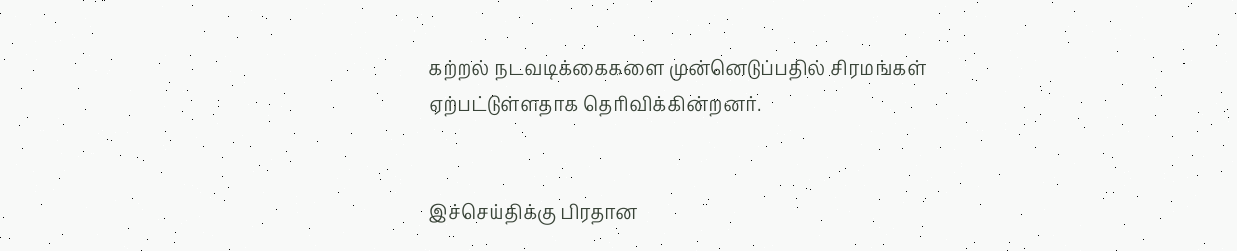கற்றல் நடவடிக்கைகளை முன்னெடுப்பதில் சிரமங்கள் ஏற்பட்டுள்ளதாக தெரிவிக்கின்றனர்.


இச்செய்திக்கு பிரதான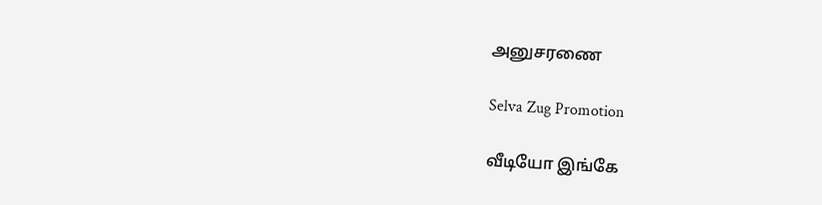அனுசரணை

Selva Zug Promotion

வீடியோ இங்கே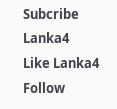Subcribe Lanka4
Like Lanka4
Follow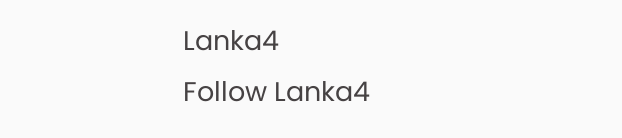Lanka4
Follow Lanka4